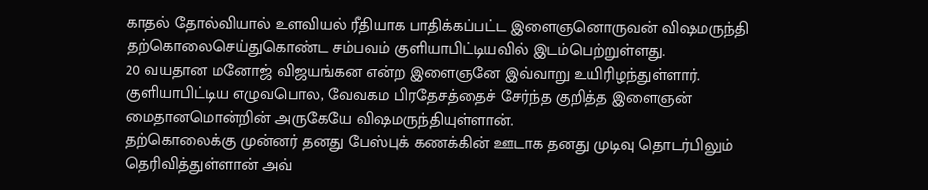காதல் தோல்வியால் உளவியல் ரீதியாக பாதிக்கப்பட்ட இளைஞனொருவன் விஷமருந்தி தற்கொலைசெய்துகொண்ட சம்பவம் குளியாபிட்டியவில் இடம்பெற்றுள்ளது.
20 வயதான மனோஜ் விஜயங்கன என்ற இளைஞனே இவ்வாறு உயிரிழந்துள்ளார்.
குளியாபிட்டிய எழுவபொல, வேவகம பிரதேசத்தைச் சேர்ந்த குறித்த இளைஞன் மைதானமொன்றின் அருகேயே விஷமருந்தியுள்ளான்.
தற்கொலைக்கு முன்னர் தனது பேஸ்புக் கணக்கின் ஊடாக தனது முடிவு தொடர்பிலும் தெரிவித்துள்ளான் அவ்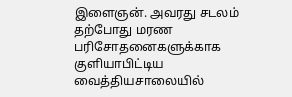இளைஞன். அவரது சடலம் தற்போது மரண பரிசோதனைகளுக்காக குளியாபிட்டிய வைத்தியசாலையில்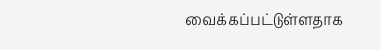வைக்கப்பட்டுள்ளதாக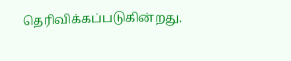தெரிவிக்கப்படுகின்றது.